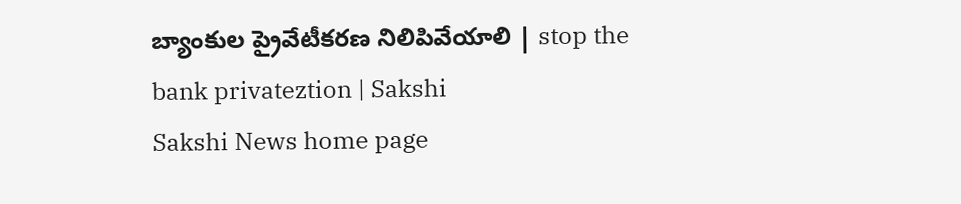బ్యాంకుల ప్రైవేటీకరణ నిలిపివేయాలి | stop the bank privateztion | Sakshi
Sakshi News home page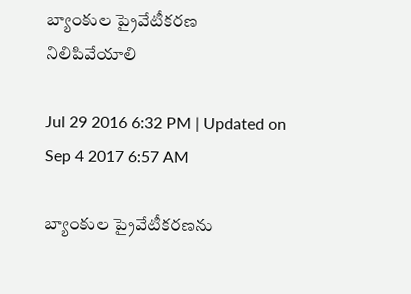బ్యాంకుల ప్రైవేటీకరణ నిలిపివేయాలి

Jul 29 2016 6:32 PM | Updated on Sep 4 2017 6:57 AM

బ్యాంకుల ప్రైవేటీకరణను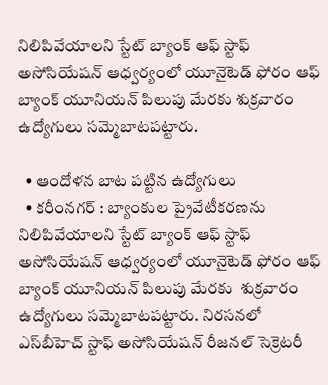నిలిపివేయాలని స్టేట్‌ బ్యాంక్‌ ఆఫ్‌ స్టాఫ్‌ అసోసియేషన్‌ ఆధ్వర్యంలో యూనైటెడ్‌ ఫోరం ఆఫ్‌ బ్యాంక్‌ యూనియన్‌ పిలుపు మేరకు శుక్రవారం ఉద్యోగులు సమ్మెబాటపట్టారు.

  • ఆందోళన బాట పట్టిన ఉద్యోగులు
  • కరీంనగర్‌ : బ్యాంకుల ప్రైవేటీకరణను నిలిపివేయాలని స్టేట్‌ బ్యాంక్‌ ఆఫ్‌ స్టాఫ్‌ అసోసియేషన్‌ ఆధ్వర్యంలో యూనైటెడ్‌ ఫోరం ఆఫ్‌ బ్యాంక్‌ యూనియన్‌ పిలుపు మేరకు  శుక్రవారం ఉద్యోగులు సమ్మెబాటపట్టారు. నిరసనలో ఎస్‌బీహెచ్‌ స్టాఫ్‌ అసోసియేషన్‌ రీజనల్‌ సెక్రెటరీ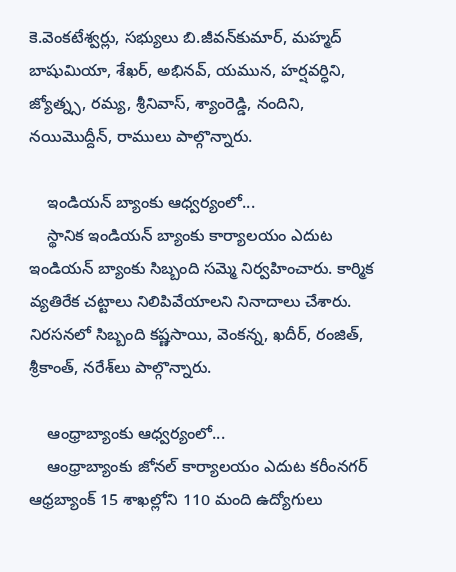కె.వెంకటేశ్వర్లు, సభ్యులు బి.జీవన్‌కుమార్, మహ్మద్‌ బాషుమియా, శేఖర్, అభినవ్, యమున, హర్షవర్ధిని, జ్యోత్న్స, రమ్య, శ్రీనివాస్, శ్యాంరెడ్డి, నందిని, నయిమొద్దీన్, రాములు పాల్గొన్నారు.

    ఇండియన్‌ బ్యాంకు ఆధ్వర్యంలో...
    స్థానిక ఇండియన్‌ బ్యాంకు కార్యాలయం ఎదుట ఇండియన్‌ బ్యాంకు సిబ్బంది సమ్మె నిర్వహించారు. కార్మిక వ్యతిరేక చట్టాలు నిలిపివేయాలని నినాదాలు చేశారు. నిరసనలో సిబ్బంది కష్ణసాయి, వెంకన్న, ఖదీర్, రంజిత్, శ్రీకాంత్, నరేశ్‌లు పాల్గొన్నారు.

    ఆంధ్రాబ్యాంకు ఆధ్వర్యంలో...
    ఆంధ్రాబ్యాంకు జోనల్‌ కార్యాలయం ఎదుట కరీంనగర్‌ ఆధ్రబ్యాంక్‌ 15 శాఖల్లోని 110 మంది ఉద్యోగులు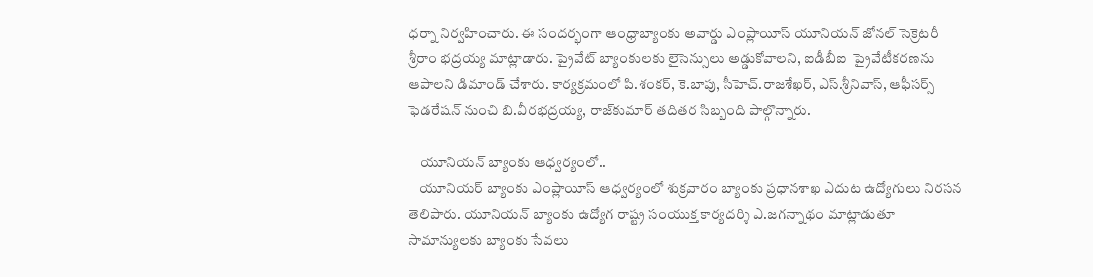ధర్నా నిర్వహించారు. ఈ సందర్భంగా ఆంధ్రాబ్యాంకు అవార్డు ఎంప్లాయీస్‌ యూనియన్‌ జోనల్‌ సెక్రెటరీ శ్రీరాం భద్రయ్య మాట్లాడారు. ప్రైవేట్‌ బ్యాంకులకు లైసెన్సులు అడ్డుకోవాలని, ఐడీబీఐ  ప్రైవేటీకరణను ఆపాలని డిమాండ్‌ చేశారు. కార్యక్రమంలో పి.శంకర్, కె.బాపు, సీహెచ్‌.రాజశేఖర్, ఎస్‌.శ్రీనివాస్, ఆఫీసర్స్‌ ఫెడరేషన్‌ నుంచి బి.వీరభద్రయ్య, రాజ్‌కుమార్‌ తదితర సిబ్బంది పాల్గొన్నారు.

    యూనియన్‌ బ్యాంకు ఆధ్వర్యంలో..
    యూనియర్‌ బ్యాంకు ఎంప్లాయీస్‌ ఆధ్వర్యంలో శుక్రవారం బ్యాంకు ప్రధానశాఖ ఎదుట ఉద్యోగులు నిరసన తెలిపారు. యూనియన్‌ బ్యాంకు ఉద్యోగ రాష్ట్ర సంయుక్త కార్యదర్శి ఎ.జగన్నాథం మాట్లాడుతూ సామాన్యులకు బ్యాంకు సేవలు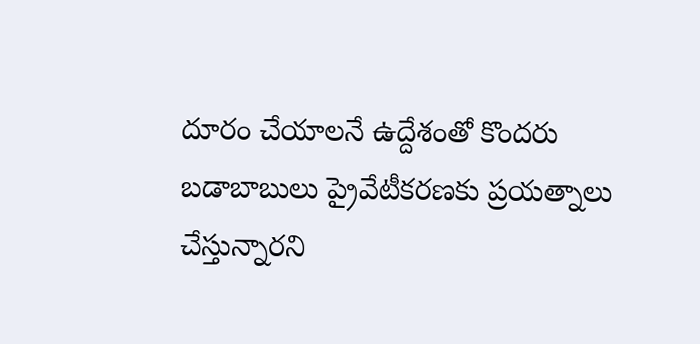దూరం చేయాలనే ఉద్దేశంతో కొందరు బడాబాబులు ప్రైవేటీకరణకు ప్రయత్నాలు చేస్తున్నారని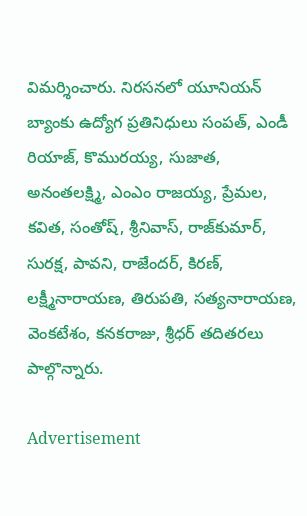విమర్శించారు. నిరసనలో యూనియన్‌ బ్యాంకు ఉద్యోగ ప్రతినిధులు సంపత్, ఎండీ రియాజ్, కొమురయ్య, సుజాత, అనంతలక్ష్మి, ఎంఎం రాజయ్య, ప్రేమల, కవిత, సంతోష్, శ్రీనివాస్, రాజ్‌కుమార్, సురక్ష, పావని, రాజేందర్, కిరణ్, లక్ష్మీనారాయణ, తిరుపతి, సత్యనారాయణ, వెంకటేశం, కనకరాజు, శ్రీధర్‌ తదితరలు పాల్గొన్నారు.

Advertisement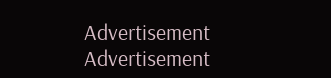Advertisement
Advertisement